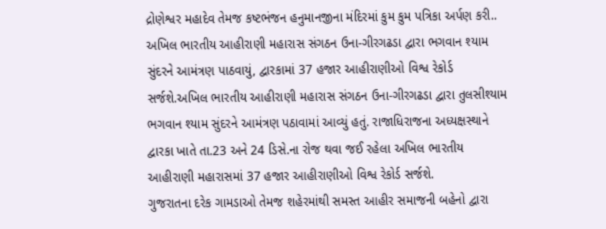દ્રોણેશ્વર મહાદેવ તેમજ કષ્ટભંજન હનુમાનજીના મંદિરમાં કુમ કુમ પત્રિકા અર્પણ કરી..
અખિલ ભારતીય આહીરાણી મહારાસ સંગઠન ઉના-ગીરગઢડા દ્વારા ભગવાન શ્યામ સુંદરને આમંત્રણ પાઠવાયું, દ્વારકામાં 37 હજાર આહીરાણીઓ વિશ્વ રેકોર્ડ સર્જશે.અખિલ ભારતીય આહીરાણી મહારાસ સંગઠન ઉના-ગીરગઢડા દ્વારા તુલસીશ્યામ ભગવાન શ્યામ સુંદરને આમંત્રણ પઠાવામાં આવ્યું હતું. રાજાધિરાજના અધ્યક્ષસ્થાને દ્વારકા ખાતે તા.23 અને 24 ડિસે.ના રોજ થવા જઈ રહેલા અખિલ ભારતીય આહીરાણી મહારાસમાં 37 હજાર આહીરાણીઓ વિશ્વ રેકોર્ડ સર્જશે.
ગુજરાતના દરેક ગામડાઓ તેમજ શહેરમાંથી સમસ્ત આહીર સમાજની બહેનો દ્વારા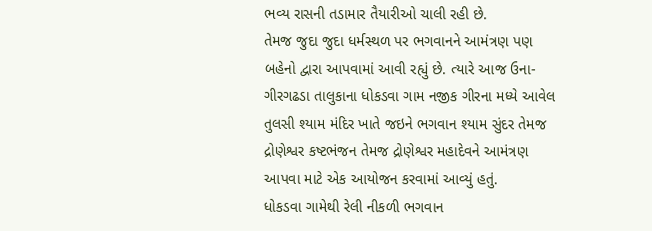ભવ્ય રાસની તડામાર તૈયારીઓ ચાલી રહી છે.
તેમજ જુદા જુદા ધર્મસ્થળ પર ભગવાનને આમંત્રણ પણ બહેનો દ્વારા આપવામાં આવી રહ્યું છે. ત્યારે આજ ઉના-ગીરગઢડા તાલુકાના ધોકડવા ગામ નજીક ગીરના મધ્યે આવેલ તુલસી શ્યામ મંદિર ખાતે જઇને ભગવાન શ્યામ સુંદર તેમજ દ્રોણેશ્વર કષ્ટભંજન તેમજ દ્રોણેશ્વર મહાદેવને આમંત્રણ આપવા માટે એક આયોજન કરવામાં આવ્યું હતું.
ધોકડવા ગામેથી રેલી નીકળી ભગવાન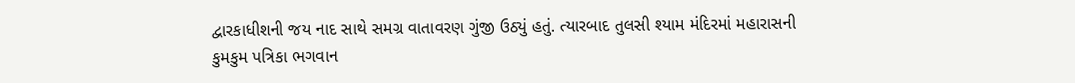દ્વારકાધીશની જય નાદ સાથે સમગ્ર વાતાવરણ ગુંજી ઉઠ્યું હતું. ત્યારબાદ તુલસી શ્યામ મંદિરમાં મહારાસની કુમકુમ પત્રિકા ભગવાન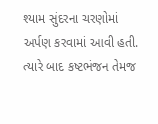શ્યામ સુંદરના ચરણોમાં અર્પણ કરવામાં આવી હતી. ત્યારે બાદ કષ્ટભંજન તેમજ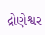દ્રોણેશ્વર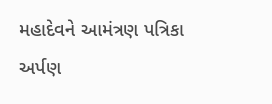મહાદેવને આમંત્રણ પત્રિકા અર્પણ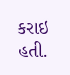કરાઇ હતી.